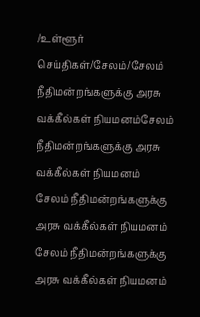/உள்ளூர் செய்திகள்/சேலம்/சேலம் நீதிமன்றங்களுக்கு அரசு வக்கீல்கள் நியமனம்சேலம் நீதிமன்றங்களுக்கு அரசு வக்கீல்கள் நியமனம்
சேலம் நீதிமன்றங்களுக்கு அரசு வக்கீல்கள் நியமனம்
சேலம் நீதிமன்றங்களுக்கு அரசு வக்கீல்கள் நியமனம்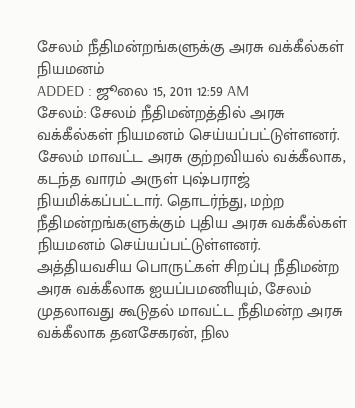சேலம் நீதிமன்றங்களுக்கு அரசு வக்கீல்கள் நியமனம்
ADDED : ஜூலை 15, 2011 12:59 AM
சேலம்: சேலம் நீதிமன்றத்தில் அரசு வக்கீல்கள் நியமனம் செய்யப்பட்டுள்ளனர்.
சேலம் மாவட்ட அரசு குற்றவியல் வக்கீலாக, கடந்த வாரம் அருள் புஷ்பராஜ் நியமிக்கப்பட்டார். தொடர்ந்து, மற்ற நீதிமன்றங்களுக்கும் புதிய அரசு வக்கீல்கள் நியமனம் செய்யப்பட்டுள்ளனர். அத்தியவசிய பொருட்கள் சிறப்பு நீதிமன்ற அரசு வக்கீலாக ஐயப்பமணியும், சேலம் முதலாவது கூடுதல் மாவட்ட நீதிமன்ற அரசு வக்கீலாக தனசேகரன், நில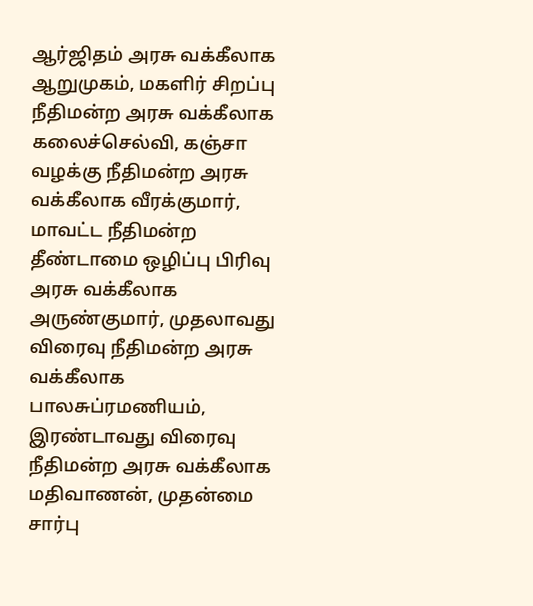ஆர்ஜிதம் அரசு வக்கீலாக ஆறுமுகம், மகளிர் சிறப்பு நீதிமன்ற அரசு வக்கீலாக கலைச்செல்வி, கஞ்சா வழக்கு நீதிமன்ற அரசு வக்கீலாக வீரக்குமார், மாவட்ட நீதிமன்ற தீண்டாமை ஒழிப்பு பிரிவு அரசு வக்கீலாக அருண்குமார், முதலாவது விரைவு நீதிமன்ற அரசு வக்கீலாக பாலசுப்ரமணியம், இரண்டாவது விரைவு நீதிமன்ற அரசு வக்கீலாக மதிவாணன், முதன்மை சார்பு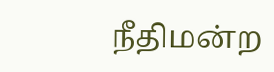நீதிமன்ற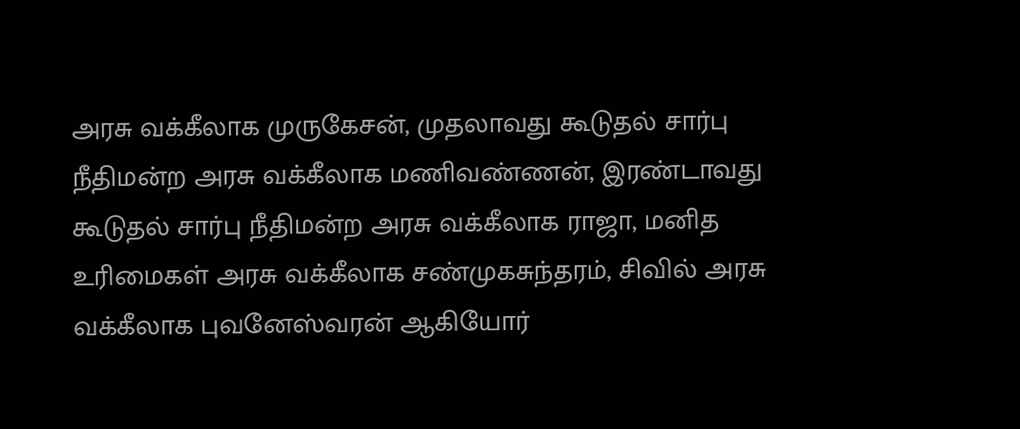அரசு வக்கீலாக முருகேசன், முதலாவது கூடுதல் சார்பு நீதிமன்ற அரசு வக்கீலாக மணிவண்ணன், இரண்டாவது கூடுதல் சார்பு நீதிமன்ற அரசு வக்கீலாக ராஜா, மனித உரிமைகள் அரசு வக்கீலாக சண்முகசுந்தரம், சிவில் அரசு வக்கீலாக புவனேஸ்வரன் ஆகியோர்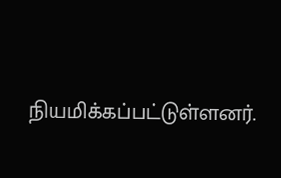நியமிக்கப்பட்டுள்ளனர்.